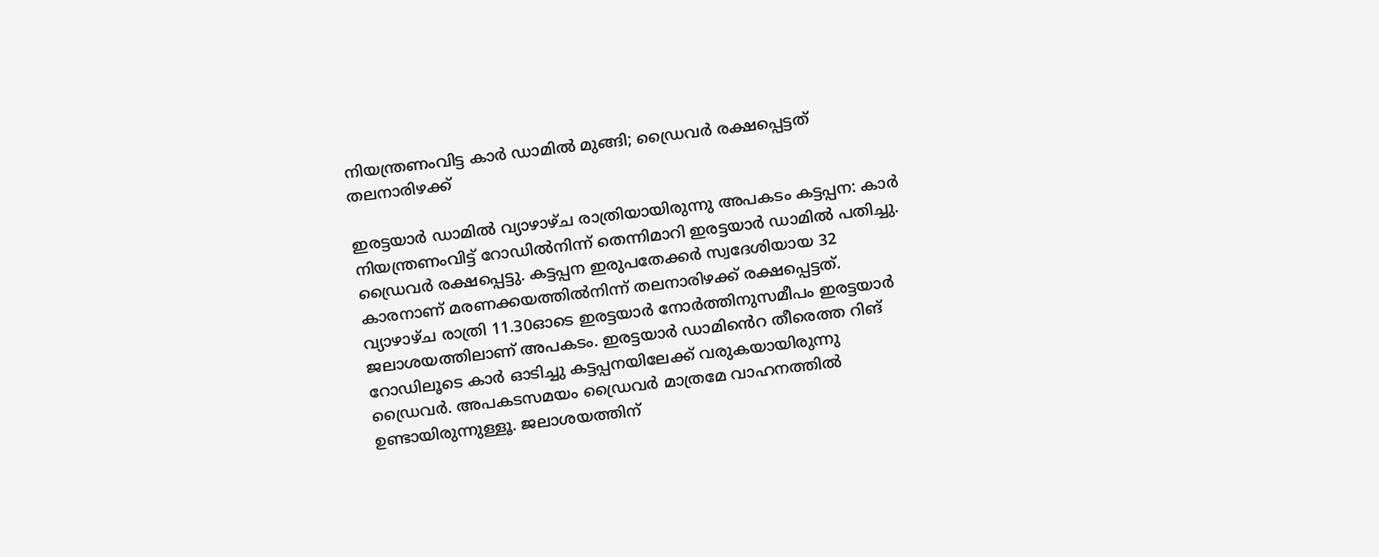നിയന്ത്രണംവിട്ട കാർ ഡാമിൽ മുങ്ങി; ഡ്രൈവർ രക്ഷപ്പെട്ടത് തലനാരിഴക്ക്

ഇരട്ടയാർ ഡാമിൽ വ്യാഴാഴ്ച രാത്രിയായിരുന്നു അപകടം കട്ടപ്പന: കാർ നിയന്ത്രണംവിട്ട് റോഡിൽനിന്ന് തെന്നിമാറി ഇരട്ടയാർ ഡാമിൽ പതിച്ചു. ഡ്രൈവർ രക്ഷപ്പെട്ടു. കട്ടപ്പന ഇരുപതേക്കർ സ്വദേശിയായ 32 കാരനാണ് മരണക്കയത്തിൽനിന്ന് തലനാരിഴക്ക് രക്ഷപ്പെട്ടത്. വ്യാഴാഴ്ച രാത്രി 11.30ഓടെ ഇരട്ടയാർ നോർത്തിനുസമീപം ഇരട്ടയാർ ജലാശയത്തിലാണ് അപകടം. ഇരട്ടയാർ ഡാമിൻെറ തീരെത്ത റിങ് റോഡിലൂടെ കാർ ഓടിച്ചു കട്ടപ്പനയിലേക്ക് വരുകയായിരുന്നു ഡ്രൈവർ. അപകടസമയം ഡ്രൈവർ മാത്രമേ വാഹനത്തിൽ ഉണ്ടായിരുന്നുള്ളൂ. ജലാശയത്തിന്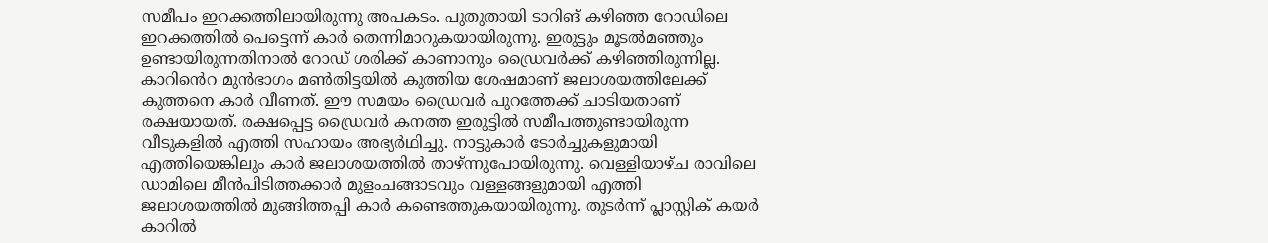സമീപം ഇറക്കത്തിലായിരുന്നു അപകടം. പുതുതായി ടാറിങ് കഴിഞ്ഞ റോഡിലെ ഇറക്കത്തിൽ പെട്ടെന്ന് കാർ തെന്നിമാറുകയായിരുന്നു. ഇരുട്ടും മൂടൽമഞ്ഞും ഉണ്ടായിരുന്നതിനാൽ റോഡ് ശരിക്ക് കാണാനും ഡ്രൈവർക്ക് കഴിഞ്ഞിരുന്നില്ല. കാറിൻെറ മുൻഭാഗം മൺതിട്ടയിൽ കുത്തിയ ശേഷമാണ് ജലാശയത്തിലേക്ക് കുത്തനെ കാർ വീണത്. ഈ സമയം ഡ്രൈവർ പുറത്തേക്ക് ചാടിയതാണ് രക്ഷയായത്. രക്ഷപ്പെട്ട ഡ്രൈവർ കനത്ത ഇരുട്ടിൽ സമീപത്തുണ്ടായിരുന്ന വീടുകളിൽ എത്തി സഹായം അഭ്യർഥിച്ചു. നാട്ടുകാർ ടോർച്ചുകളുമായി എത്തിയെങ്കിലും കാർ ജലാശയത്തിൽ താഴ്ന്നുപോയിരുന്നു. വെള്ളിയാഴ്ച രാവിലെ ഡാമിലെ മീൻപിടിത്തക്കാർ മുളംചങ്ങാടവും വള്ളങ്ങളുമായി എത്തി ജലാശയത്തിൽ മുങ്ങിത്തപ്പി കാർ കണ്ടെത്തുകയായിരുന്നു. തുടർന്ന് പ്ലാസ്റ്റിക് കയർ കാറിൽ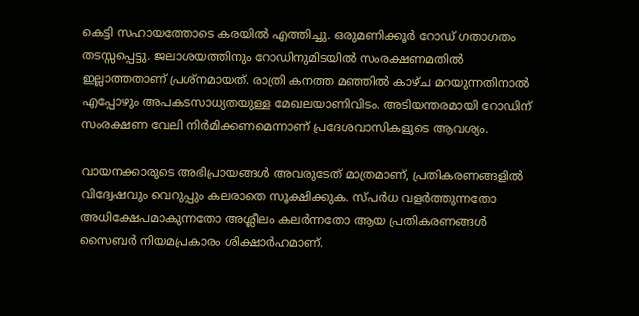കെട്ടി സഹായത്തോടെ കരയിൽ എത്തിച്ചു. ഒരുമണിക്കൂർ റോഡ് ഗതാഗതം തടസ്സപ്പെട്ടു. ജലാശയത്തിനും റോഡിനുമിടയിൽ സംരക്ഷണമതിൽ ഇല്ലാത്തതാണ് പ്രശ്നമായത്. രാത്രി കനത്ത മഞ്ഞിൽ കാഴ്ച മറയുന്നതിനാൽ എപ്പോഴും അപകടസാധ്യതയുള്ള മേഖലയാണിവിടം. അടിയന്തരമായി റോഡിന് സംരക്ഷണ വേലി നിർമിക്കണമെന്നാണ് പ്രദേശവാസികളുടെ ആവശ്യം.

വായനക്കാരുടെ അഭിപ്രായങ്ങള്‍ അവരുടേത് മാത്രമാണ്, പ്രതികരണങ്ങളിൽ വിദ്വേഷവും വെറുപ്പും കലരാതെ സൂക്ഷിക്കുക. സ്പർധ വളർത്തുന്നതോ അധിക്ഷേപമാകുന്നതോ അശ്ലീലം കലർന്നതോ ആയ പ്രതികരണങ്ങൾ സൈബർ നിയമപ്രകാരം ശിക്ഷാർഹമാണ്.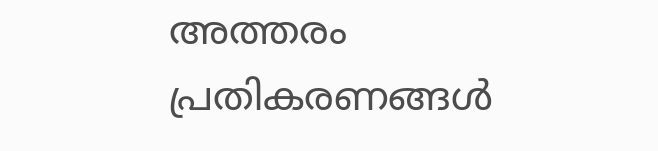അത്തരം പ്രതികരണങ്ങൾ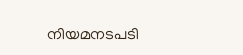നിയമനടപടി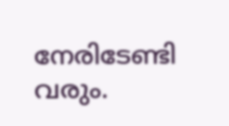നേരിടേണ്ടി വരും.